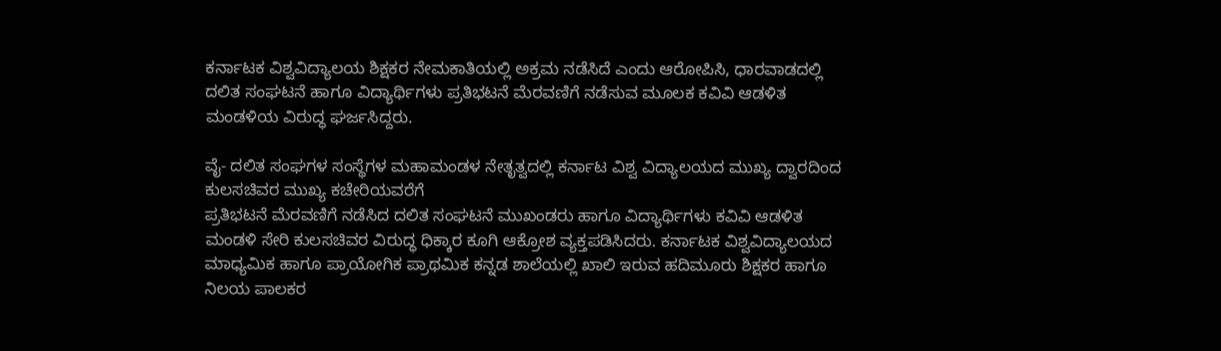ಕರ್ನಾಟಕ ವಿಶ್ವವಿದ್ಯಾಲಯ ಶಿಕ್ಷಕರ ನೇಮಕಾತಿಯಲ್ಲಿ ಅಕ್ರಮ ನಡೆಸಿದೆ ಎಂದು ಆರೋಪಿಸಿ, ಧಾರವಾಡದಲ್ಲಿ ದಲಿತ ಸಂಘಟನೆ ಹಾಗೂ ವಿದ್ಯಾರ್ಥಿಗಳು ಪ್ರತಿಭಟನೆ ಮೆರವಣಿಗೆ ನಡೆಸುವ ಮೂಲಕ ಕವಿವಿ ಆಡಳಿತ ಮಂಡಳಿಯ ವಿರುದ್ಧ ಘರ್ಜಸಿದ್ದರು.

ವೈ- ದಲಿತ ಸಂಘಗಳ ಸಂಸ್ಥೆಗಳ ಮಹಾಮಂಡಳ ನೇತೃತ್ವದಲ್ಲಿ ಕರ್ನಾಟ ವಿಶ್ವ ವಿದ್ಯಾಲಯದ ಮುಖ್ಯ ದ್ವಾರದಿಂದ ಕುಲಸಚಿವರ ಮುಖ್ಯ ಕಚೇರಿಯವರೆಗೆ
ಪ್ರತಿಭಟನೆ ಮೆರವಣಿಗೆ ನಡೆಸಿದ ದಲಿತ ಸಂಘಟನೆ ಮುಖಂಡರು ಹಾಗೂ ವಿದ್ಯಾರ್ಥಿಗಳು ಕವಿವಿ ಆಡಳಿತ ಮಂಡಳಿ ಸೇರಿ ಕುಲಸಚಿವರ ವಿರುದ್ಧ ಧಿಕ್ಕಾರ ಕೂಗಿ ಆಕ್ರೋಶ ವ್ಯಕ್ತಪಡಿಸಿದರು. ಕರ್ನಾಟಕ ವಿಶ್ವವಿದ್ಯಾಲಯದ ಮಾಧ್ಯಮಿಕ ಹಾಗೂ ಪ್ರಾಯೋಗಿಕ ಪ್ರಾಥಮಿಕ ಕನ್ನಡ ಶಾಲೆಯಲ್ಲಿ ಖಾಲಿ ಇರುವ ಹದಿಮೂರು ಶಿಕ್ಷಕರ ಹಾಗೂ ನಿಲಯ ಪಾಲಕರ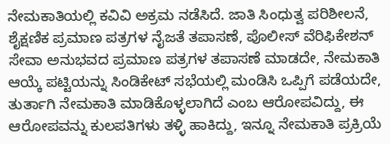ನೇಮಕಾತಿಯಲ್ಲಿ ಕವಿವಿ ಅಕ್ರಮ ನಡೆಸಿದೆ. ಜಾತಿ ಸಿಂಧುತ್ವ ಪರಿಶೀಲನೆ, ಶೈಕ್ಷಣಿಕ ಪ್ರಮಾಣ ಪತ್ರಗಳ ನೈಜತೆ ತಪಾಸಣೆ, ಪೊಲೀಸ್ ವೆರಿಫಿಕೇಶನ್ ಸೇವಾ ಅನುಭವದ ಪ್ರಮಾಣ ಪತ್ರಗಳ ತಪಾಸಣೆ ಮಾಡದೇ, ನೇಮಕಾತಿ ಆಯ್ಕೆ ಪಟ್ಟಿಯನ್ನು ಸಿಂಡಿಕೇಟ್ ಸಭೆಯಲ್ಲಿ ಮಂಡಿಸಿ ಒಪ್ಪಿಗೆ ಪಡೆಯದೇ, ತುರ್ತಾಗಿ ನೇಮಕಾತಿ ಮಾಡಿಕೊಳ್ಳಲಾಗಿದೆ ಎಂಬ ಆರೋಪವಿದ್ದು, ಈ ಆರೋಪವನ್ನು ಕುಲಪತಿಗಳು ತಳ್ಳಿ ಹಾಕಿದ್ದು, ಇನ್ನೂ ನೇಮಕಾತಿ ಪ್ರಕ್ರಿಯೆ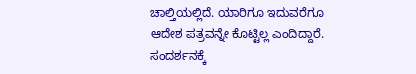ಚಾಲ್ತಿಯಲ್ಲಿದೆ. ಯಾರಿಗೂ ಇದುವರೆಗೂ ಆದೇಶ ಪತ್ರವನ್ನೇ ಕೊಟ್ಟಿಲ್ಲ ಎಂದಿದ್ದಾರೆ. ಸಂದರ್ಶನಕ್ಕೆ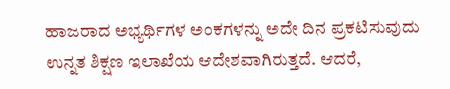ಹಾಜರಾದ ಅಭ್ಯರ್ಥಿಗಳ ಅಂಕಗಳನ್ನು ಅದೇ ದಿನ ಪ್ರಕಟಿಸುವುದು ಉನ್ನತ ಶಿಕ್ಷಣ ಇಲಾಖೆಯ ಆದೇಶವಾಗಿರುತ್ತದೆ. ಆದರೆ,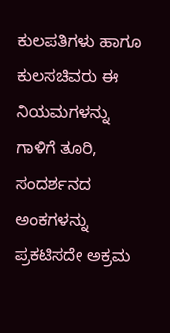ಕುಲಪತಿಗಳು ಹಾಗೂ ಕುಲಸಚಿವರು ಈ ನಿಯಮಗಳನ್ನು ಗಾಳಿಗೆ ತೂರಿ, ಸಂದರ್ಶನದ ಅಂಕಗಳನ್ನು ಪ್ರಕಟಿಸದೇ ಅಕ್ರಮ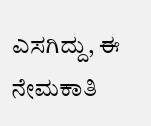ಎಸಗಿದ್ದು, ಈ ನೇಮಕಾತಿ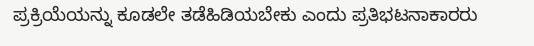ಪ್ರಕ್ರಿಯೆಯನ್ನು ಕೂಡಲೇ ತಡೆಹಿಡಿಯಬೇಕು ಎಂದು ಪ್ರತಿಭಟನಾಕಾರರು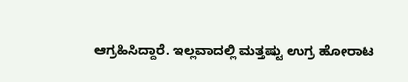ಆಗ್ರಹಿಸಿದ್ದಾರೆ. ಇಲ್ಲವಾದಲ್ಲಿ ಮತ್ತಷ್ಟು ಉಗ್ರ ಹೋರಾಟ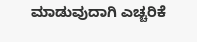ಮಾಡುವುದಾಗಿ ಎಚ್ಚರಿಕೆ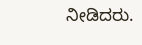ನೀಡಿದರು.